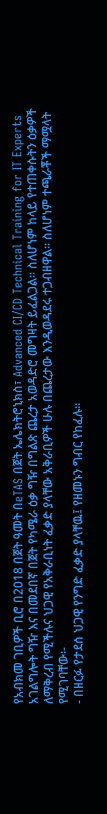የአብክመ ገቢዎች ቢሮ በ2018 በጀት ዓመት በeTAS በጀት ኤሌክትሮኒክስ፣ Advanced CI/CD Technical Training for IT Experts አገልግሎት ግዥ እና በመደበኛ በጀት የካሜራ ዕቃ ግዥ በግልጽ ጨረታ አወዳድሮ መግዛት ይፈልጋል፡፡ ስለሆነም ከላይ የተጠቀሱትን ዕቃዎች ለማቅረብ የሚችሉና ህጋዊ የአቅራቢነት ፈቃድ ያላቸው አቅራቢዎች ሁሉ በጨረታው እንዲወዳደሩ ተጋብዘዋል፡፡ ስለሆነም ተጫራቾች ማሟላት የሚገባቸው፡-
- በዘርፉ የታደሰ ህጋዊ የንግድ ፈቃድ ያላቸዉ፤ የዘመኑን ግብር የከፈሉ፡፡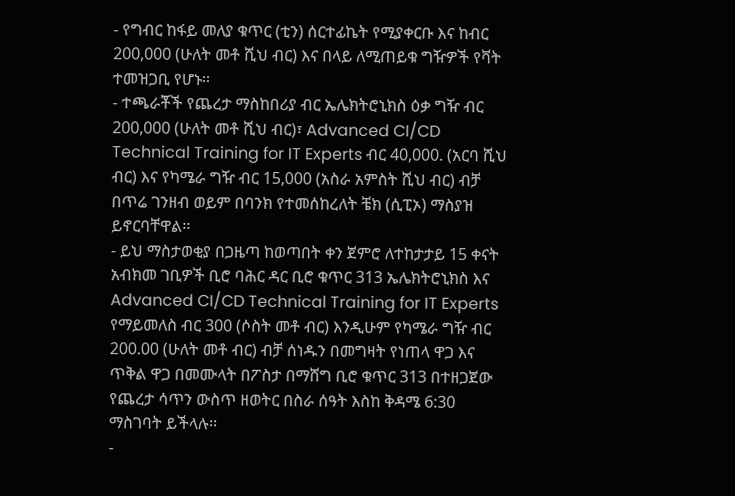- የግብር ከፋይ መለያ ቁጥር (ቲን) ሰርተፊኬት የሚያቀርቡ እና ከብር 200,000 (ሁለት መቶ ሺህ ብር) እና በላይ ለሚጠይቁ ግዥዎች የቫት ተመዝጋቢ የሆኑ፡፡
- ተጫራቾች የጨረታ ማስከበሪያ ብር ኤሌክትሮኒክስ ዕቃ ግዥ ብር 200,000 (ሁለት መቶ ሺህ ብር)፣ Advanced CI/CD Technical Training for IT Experts ብር 40,000. (አርባ ሺህ ብር) እና የካሜራ ግዥ ብር 15,000 (አስራ አምስት ሺህ ብር) ብቻ በጥሬ ገንዘብ ወይም በባንክ የተመሰከረለት ቼክ (ሲፒኦ) ማስያዝ ይኖርባቸዋል፡፡
- ይህ ማስታወቂያ በጋዜጣ ከወጣበት ቀን ጀምሮ ለተከታታይ 15 ቀናት አብክመ ገቢዎች ቢሮ ባሕር ዳር ቢሮ ቁጥር 313 ኤሌክትሮኒክስ እና Advanced CI/CD Technical Training for IT Experts የማይመለስ ብር 300 (ሶስት መቶ ብር) እንዲሁም የካሜራ ግዥ ብር 200.00 (ሁለት መቶ ብር) ብቻ ሰነዱን በመግዛት የነጠላ ዋጋ እና ጥቅል ዋጋ በመሙላት በፖስታ በማሸግ ቢሮ ቁጥር 313 በተዘጋጀው የጨረታ ሳጥን ውስጥ ዘወትር በስራ ሰዓት እስከ ቅዳሜ 6:30 ማስገባት ይችላሉ፡፡
-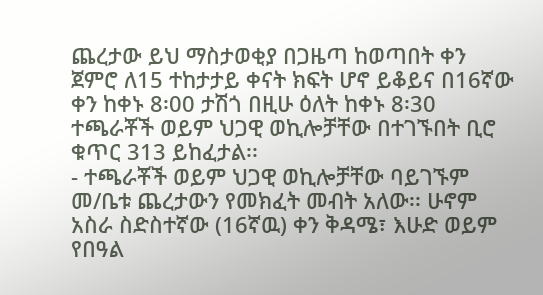ጨረታው ይህ ማስታወቂያ በጋዜጣ ከወጣበት ቀን ጀምሮ ለ15 ተከታታይ ቀናት ክፍት ሆኖ ይቆይና በ16ኛው ቀን ከቀኑ 8፡00 ታሽጎ በዚሁ ዕለት ከቀኑ 8፡30 ተጫራቾች ወይም ህጋዊ ወኪሎቻቸው በተገኙበት ቢሮ ቁጥር 313 ይከፈታል፡፡
- ተጫራቾች ወይም ህጋዊ ወኪሎቻቸው ባይገኙም መ/ቤቱ ጨረታውን የመክፈት መብት አለው፡፡ ሁኖም አስራ ስድስተኛው (16ኛዉ) ቀን ቅዳሜ፣ እሁድ ወይም የበዓል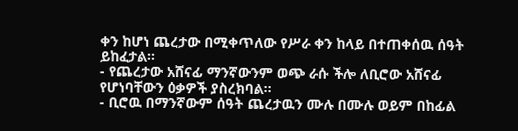ቀን ከሆነ ጨረታው በሚቀጥለው የሥራ ቀን ከላይ በተጠቀሰዉ ሰዓት ይከፈታል፡፡
- የጨረታው አሸናፊ ማንኛውንም ወጭ ራሱ ችሎ ለቢሮው አሸናፊ የሆነባቸውን ዕቃዎች ያስረክባል፡፡
- ቢሮዉ በማንኛውም ሰዓት ጨረታዉን ሙሉ በሙሉ ወይም በከፊል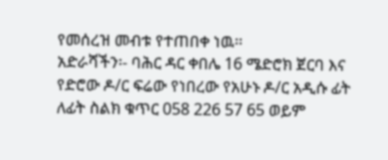የመሰረዝ መብቱ የተጠበቀ ነዉ፡፡
አድራሻችን፡- ባሕር ዳር ቀበሌ 16 ሜድሮክ ጀርባ እና የድሮው ዶ/ር ፍሬው የነበረው የአሁኑ ዶ/ር አዲሱ ፊት ለፊት ስልክ ቁጥር 058 226 57 65 ወይም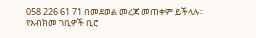058 226 61 71 በመደወል መረጃ መጠቀም ይችላሉ፡፡
የአብክመ ገቢዎች ቢሮ